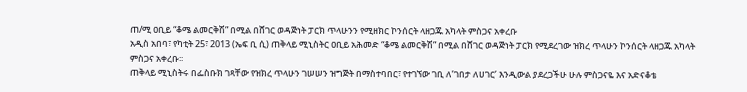ጠ/ሚ ዐቢይ “ቆሜ ልመርቅሽ” በሚል በሸገር ወዳጅነት ፓርክ ጥላሁንን የሚዘክር ኮንሰርት ላዘጋጁ አካላት ምስጋና አቀረቡ
አዲስ አበባ፣ የካቲት 25፣ 2013 (ኤፍ ቢ ሲ) ጠቅላይ ሚኒስትር ዐቢይ አሕመድ “ቆሜ ልመርቅሽ” በሚል በሸገር ወዳጅነት ፓርክ የሚደረገው ዝክረ ጥላሁን ኮንሰርት ላዘጋጁ አካላት ምስጋና አቀረቡ፡፡
ጠቅላይ ሚኒስትሩ በፌስቡክ ገጻቸው የዝክረ ጥላሁን ገሠሠን ዝግጅት በማስተባበር፣ የተገኘው ገቢ ለ’ገበታ ለሀገር’ እንዲውል ያደረጋችሁ ሁሉ ምስጋናዬ እና አድናቆቴ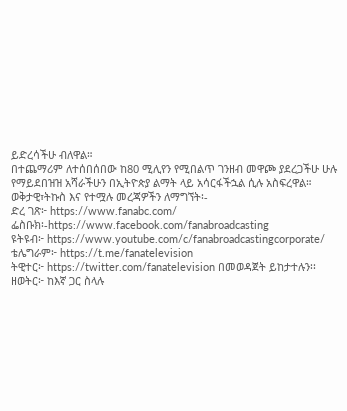ይድረሳችሁ ብለዋል።
በተጨማሪም ለተሰበሰበው ከ80 ሚሊየን የሚበልጥ ገንዘብ መዋጮ ያደረጋችሁ ሁሉ የማይደበዝዝ አሻራችሁን በኢትዮጵያ ልማት ላይ አሳርፋችኋል ሲሉ አስፍረዋል።
ወቅታዊ፣ትኩስ እና የተሟሉ መረጃዎችን ለማግኘት፡-
ድረ ገጽ፦ https://www.fanabc.com/
ፌስቡክ፡-https://www.facebook.com/fanabroadcasting
ዩትዩብ፦ https://www.youtube.com/c/fanabroadcastingcorporate/
ቴሌግራም፦ https://t.me/fanatelevision
ትዊተር፦ https://twitter.com/fanatelevision በመወዳጀት ይከታተሉን፡፡
ዘወትር፦ ከእኛ ጋር ስላሉ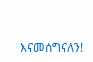እናመሰግናለን!